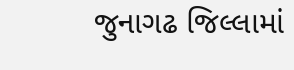જુનાગઢ જિલ્લામાં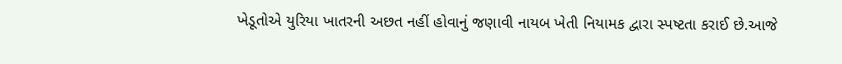ખેડૂતોએ યુરિયા ખાતરની અછત નહીં હોવાનું જણાવી નાયબ ખેતી નિયામક દ્વારા સ્પષ્ટતા કરાઈ છે.આજે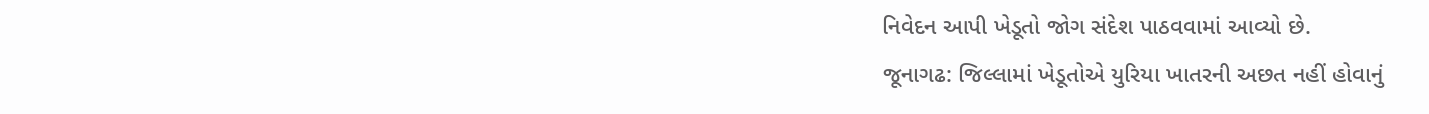નિવેદન આપી ખેડૂતો જોગ સંદેશ પાઠવવામાં આવ્યો છે.
જૂનાગઢ: જિલ્લામાં ખેડૂતોએ યુરિયા ખાતરની અછત નહીં હોવાનું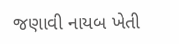જણાવી નાયબ ખેતી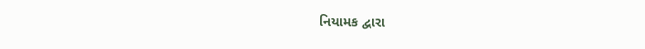નિયામક દ્વારા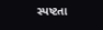સ્પષ્ટતા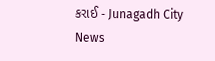કરાઈ - Junagadh City News